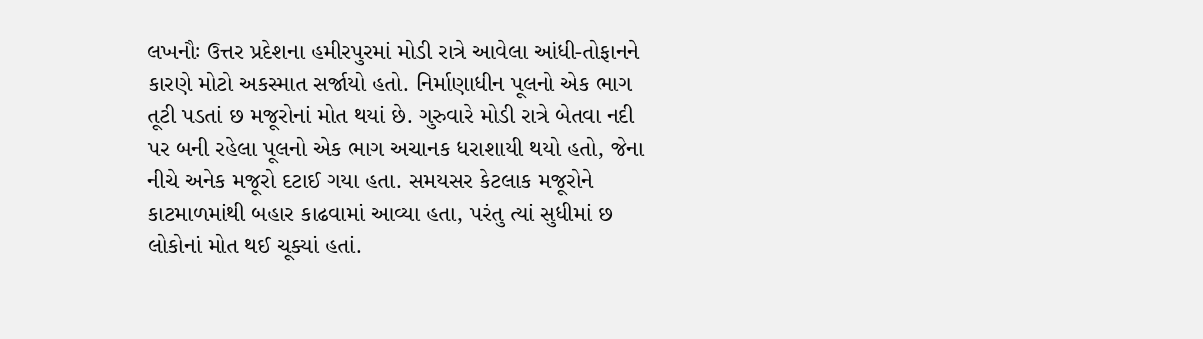લખનૌઃ ઉત્તર પ્રદેશના હમીરપુરમાં મોડી રાત્રે આવેલા આંધી-તોફાનને કારણે મોટો અકસ્માત સર્જાયો હતો. નિર્માણાધીન પૂલનો એક ભાગ તૂટી પડતાં છ મજૂરોનાં મોત થયાં છે. ગુરુવારે મોડી રાત્રે બેતવા નદી પર બની રહેલા પૂલનો એક ભાગ અચાનક ધરાશાયી થયો હતો, જેના નીચે અનેક મજૂરો દટાઈ ગયા હતા. સમયસર કેટલાક મજૂરોને કાટમાળમાંથી બહાર કાઢવામાં આવ્યા હતા, પરંતુ ત્યાં સુધીમાં છ લોકોનાં મોત થઈ ચૂક્યાં હતાં.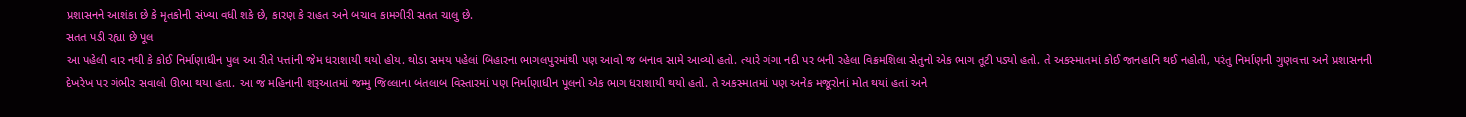પ્રશાસનને આશંકા છે કે મૃતકોની સંખ્યા વધી શકે છે, કારણ કે રાહત અને બચાવ કામગીરી સતત ચાલુ છે.
સતત પડી રહ્યા છે પૂલ
આ પહેલી વાર નથી કે કોઈ નિર્માણાધીન પુલ આ રીતે પત્તાંની જેમ ધરાશાયી થયો હોય. થોડા સમય પહેલાં બિહારના ભાગલપુરમાંથી પણ આવો જ બનાવ સામે આવ્યો હતો. ત્યારે ગંગા નદી પર બની રહેલા વિક્રમશિલા સેતુનો એક ભાગ તૂટી પડ્યો હતો. તે અકસ્માતમાં કોઈ જાનહાનિ થઈ નહોતી, પરંતુ નિર્માણની ગુણવત્તા અને પ્રશાસનની દેખરેખ પર ગંભીર સવાલો ઊભા થયા હતા. આ જ મહિનાની શરૂઆતમાં જમ્મુ જિલ્લાના બંતલાબ વિસ્તારમાં પણ નિર્માણાધીન પૂલનો એક ભાગ ધરાશાયી થયો હતો. તે અકસ્માતમાં પણ અનેક મજૂરોનાં મોત થયાં હતાં અને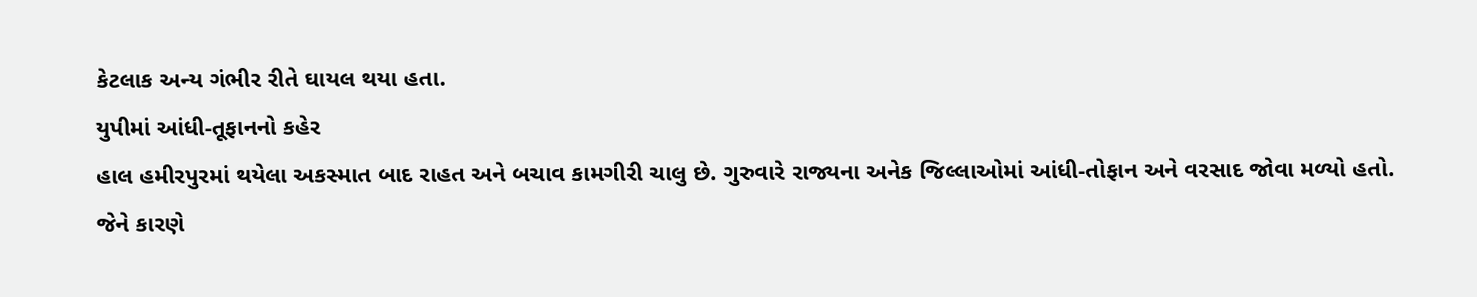કેટલાક અન્ય ગંભીર રીતે ઘાયલ થયા હતા.
યુપીમાં આંધી-તૂફાનનો કહેર
હાલ હમીરપુરમાં થયેલા અકસ્માત બાદ રાહત અને બચાવ કામગીરી ચાલુ છે. ગુરુવારે રાજ્યના અનેક જિલ્લાઓમાં આંધી-તોફાન અને વરસાદ જોવા મળ્યો હતો. જેને કારણે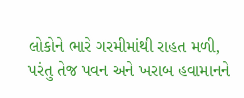લોકોને ભારે ગરમીમાંથી રાહત મળી, પરંતુ તેજ પવન અને ખરાબ હવામાનને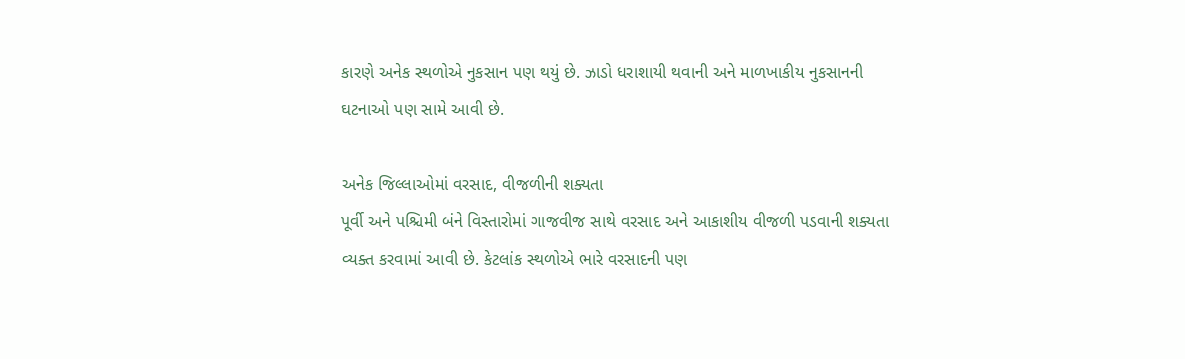કારણે અનેક સ્થળોએ નુકસાન પણ થયું છે. ઝાડો ધરાશાયી થવાની અને માળખાકીય નુકસાનની ઘટનાઓ પણ સામે આવી છે.

અનેક જિલ્લાઓમાં વરસાદ, વીજળીની શક્યતા
પૂર્વી અને પશ્ચિમી બંને વિસ્તારોમાં ગાજવીજ સાથે વરસાદ અને આકાશીય વીજળી પડવાની શક્યતા વ્યક્ત કરવામાં આવી છે. કેટલાંક સ્થળોએ ભારે વરસાદની પણ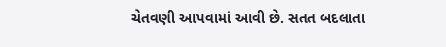ચેતવણી આપવામાં આવી છે. સતત બદલાતા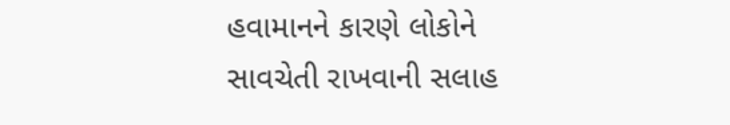હવામાનને કારણે લોકોને સાવચેતી રાખવાની સલાહ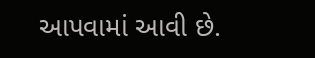આપવામાં આવી છે.